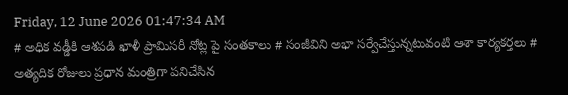Friday, 12 June 2026 01:47:34 AM
# అధిక వడ్డీకి ఆశపడి ఖాళీ ప్రామిసరీ నోట్ల పై సంతకాలు # సంజీవిని అభా సర్వేచేస్తున్నటువంటి ఆశా కార్యకర్తలు # అత్యదిక రోజులు ప్రధాన మంత్రిగా పనిచేసిన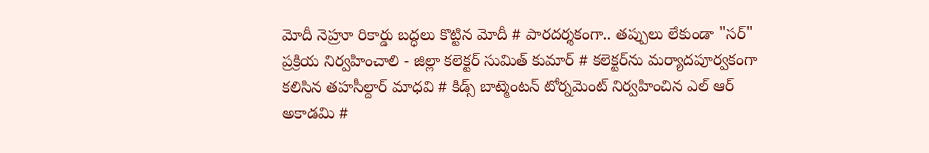మోదీ నెహ్రూ రికార్డు బద్ధలు కొట్టిన మోదీ # పారదర్శకంగా.. తప్పులు లేకుండా "సర్" ప్రక్రియ నిర్వహించాలి - జిల్లా కలెక్టర్ సుమిత్ కుమార్ # కలెక్టర్‌ను మర్యాదపూర్వకంగా కలిసిన తహసీల్దార్ మాధవి # కిడ్స్ బాట్మెంటన్ టోర్నమెంట్ నిర్వహించిన ఎల్ ఆర్ అకాడమి #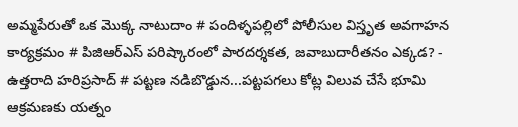అమ్మపేరుతో ఒక మొక్క నాటుదాం # పందిళ్ళపల్లిలో పోలీసుల విస్తృత అవగాహన కార్యక్రమం # పిజిఆర్ఎస్ పరిష్కారంలో పారదర్శకత, జవాబుదారీతనం ఎక్కడ? - ఉత్తరాది హరిప్రసాద్ # పట్టణ నడిబొడ్డున...పట్టపగలు కోట్ల విలువ చేసే భూమి ఆక్రమణకు యత్నం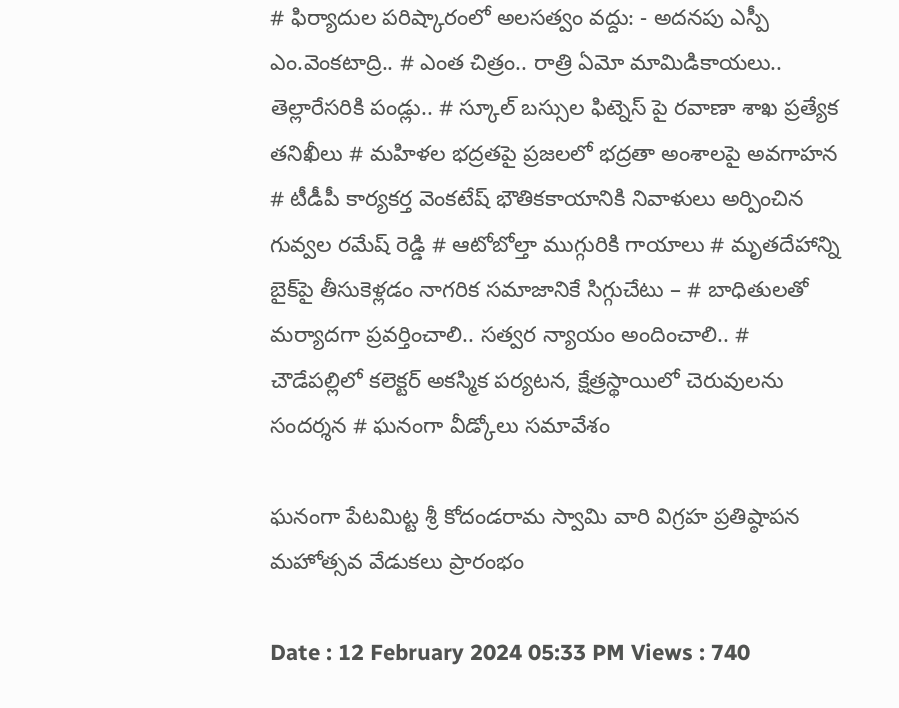# ఫిర్యాదుల పరిష్కారంలో అలసత్వం వద్దు: - అదనపు ఎస్పీ ఎం.వెంకటాద్రి.. # ఎంత చిత్రం.. రాత్రి ఏమో మామిడికాయలు.. తెల్లారేసరికి పండ్లు.. # స్కూల్ బస్సుల ఫిట్నెస్ పై రవాణా శాఖ ప్రత్యేక తనిఖీలు # మహిళల భద్రతపై ప్రజలలో భద్రతా అంశాలపై అవగాహన # టీడీపీ కార్యకర్త వెంకటేష్ భౌతికకాయానికి నివాళులు అర్పించిన గువ్వల రమేష్ రెడ్డి # ఆటోబోల్తా ముగ్గురికి గాయాలు # మృతదేహాన్ని బైక్‌పై తీసుకెళ్లడం నాగరిక సమాజానికే సిగ్గుచేటు – # బాధితులతో మర్యాదగా ప్రవర్తించాలి.. సత్వర న్యాయం అందించాలి.. # చౌడేపల్లిలో కలెక్టర్ అకస్మిక పర్యటన, క్షేత్రస్థాయిలో చెరువులను సందర్శన # ఘనంగా వీడ్కోలు సమావేశం

ఘనంగా పేటమిట్ట శ్రీ కోదండరామ స్వామి వారి విగ్రహ ప్రతిష్ఠాపన మహోత్సవ వేడుకలు ప్రారంభం

Date : 12 February 2024 05:33 PM Views : 740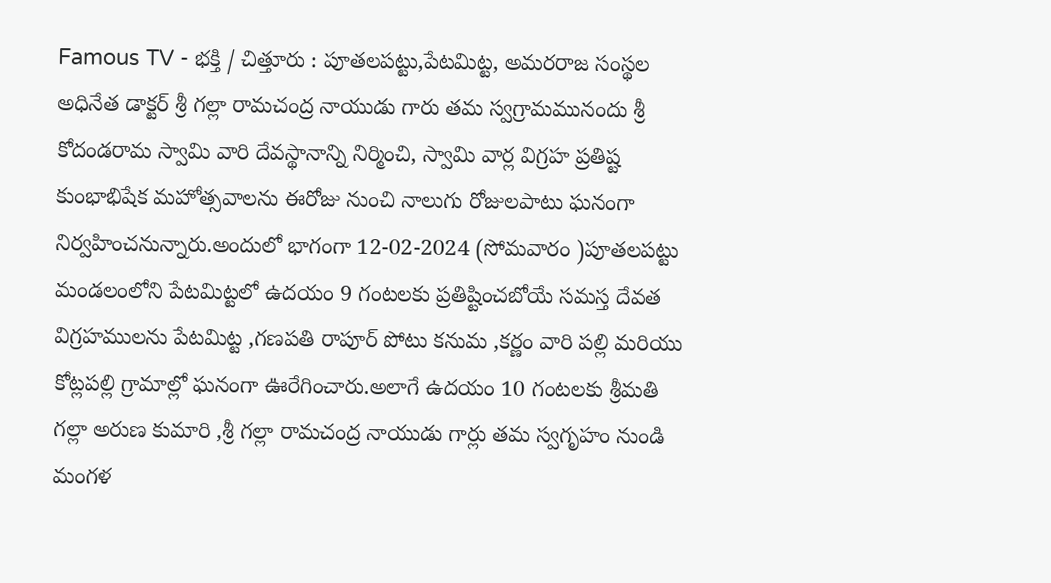Famous TV - భక్తి / చిత్తూరు : పూతలపట్టు,పేటమిట్ట, అమరరాజ సంస్థల అధినేత డాక్టర్ శ్రీ గల్లా రామచంద్ర నాయుడు గారు తమ స్వగ్రామమునందు శ్రీ కోదండరామ స్వామి వారి దేవస్థానాన్ని నిర్మించి, స్వామి వార్ల విగ్రహ ప్రతిష్ట కుంభాభిషేక మహోత్సవాలను ఈరోజు నుంచి నాలుగు రోజులపాటు ఘనంగా నిర్వహించనున్నారు.అందులో భాగంగా 12-02-2024 (సోమవారం )పూతలపట్టు మండలంలోని పేటమిట్టలో ఉదయం 9 గంటలకు ప్రతిష్టించబోయే సమస్త దేవత విగ్రహములను పేటమిట్ట ,గణపతి రాపూర్ పోటు కనుమ ,కర్ణం వారి పల్లి మరియు కోట్లపల్లి గ్రామాల్లో ఘనంగా ఊరేగించారు.అలాగే ఉదయం 10 గంటలకు శ్రీమతి గల్లా అరుణ కుమారి ,శ్రీ గల్లా రామచంద్ర నాయుడు గార్లు తమ స్వగృహం నుండి మంగళ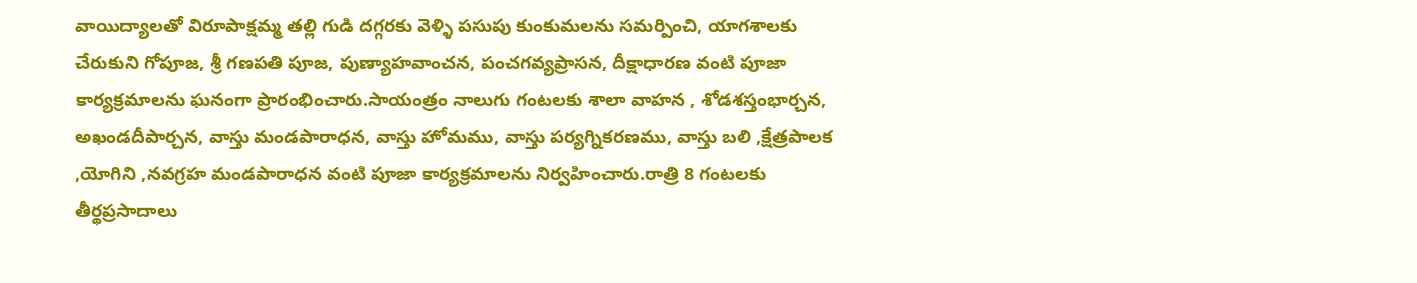వాయిద్యాలతో విరూపాక్షమ్మ తల్లి గుడి దగ్గరకు వెళ్ళి పసుపు కుంకుమలను సమర్పించి, యాగశాలకు చేరుకుని గోపూజ, శ్రీ గణపతి పూజ, పుణ్యాహవాంచన, పంచగవ్యప్రాసన, దీక్షాధారణ వంటి పూజా కార్యక్రమాలను ఘనంగా ప్రారంభించారు.సాయంత్రం నాలుగు గంటలకు శాలా వాహన , శోడశస్తంభార్చన, అఖండదీపార్చన, వాస్తు మండపారాధన, వాస్తు హోమము, వాస్తు పర్యగ్నికరణము, వాస్తు బలి ,క్షేత్రపాలక ,యోగిని ,నవగ్రహ మండపారాధన వంటి పూజా కార్యక్రమాలను నిర్వహించారు.రాత్రి 8 గంటలకు తీర్థప్రసాదాలు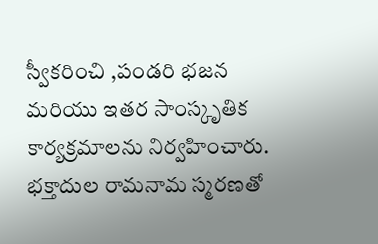స్వీకరించి ,పండరి భజన మరియు ఇతర సాంస్కృతిక కార్యక్రమాలను నిర్వహించారు. భక్తాదుల రామనామ స్మరణతో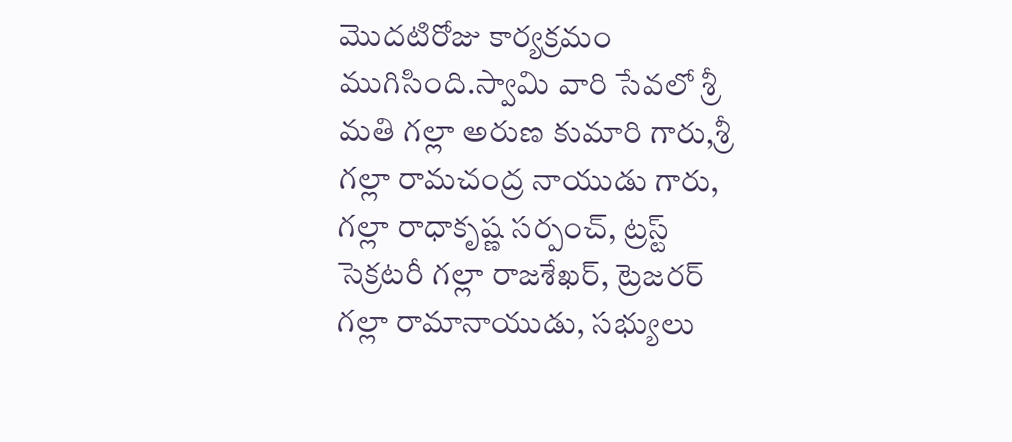మొదటిరోజు కార్యక్రమం ముగిసింది.స్వామి వారి సేవలో శ్రీ మతి గల్లా అరుణ కుమారి గారు,శ్రీ గల్లా రామచంద్ర నాయుడు గారు, గల్లా రాధాకృష్ణ సర్పంచ్, ట్రస్ట్ సెక్రటరీ గల్లా రాజశేఖర్, ట్రెజరర్ గల్లా రామానాయుడు, సభ్యులు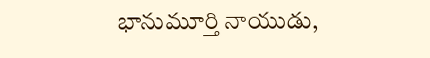భానుమూర్తి నాయుడు,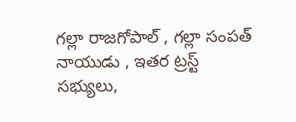గల్లా రాజగోపాల్ , గల్లా సంపత్ నాయుడు , ఇతర ట్రస్ట్ సభ్యులు,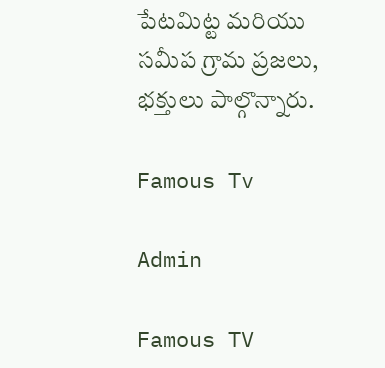పేటమిట్ట మరియు సమీప గ్రామ ప్రజలు, భక్తులు పాల్గొన్నారు.

Famous Tv

Admin

Famous TV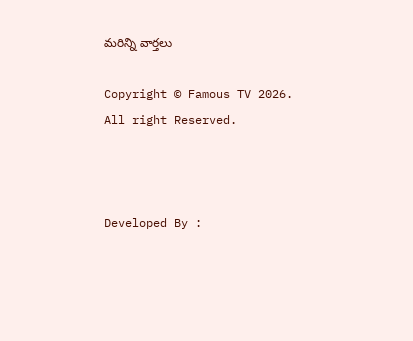మరిన్ని వార్తలు

Copyright © Famous TV 2026. All right Reserved.



Developed By :